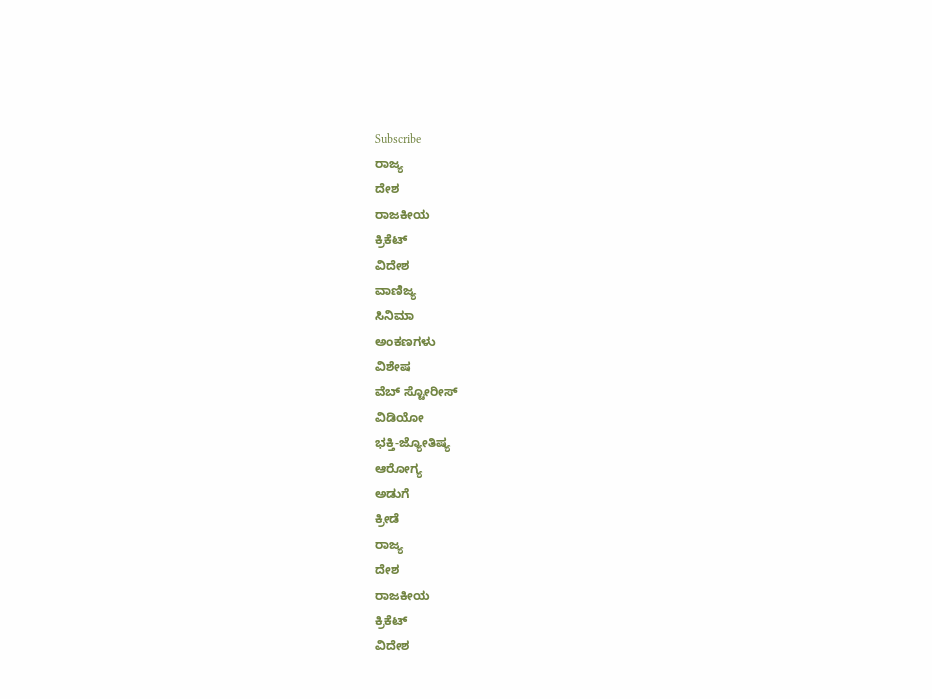Subscribe
ರಾಜ್ಯ
ದೇಶ
ರಾಜಕೀಯ
ಕ್ರಿಕೆಟ್
ವಿದೇಶ
ವಾಣಿಜ್ಯ
ಸಿನಿಮಾ
ಅಂಕಣಗಳು
ವಿಶೇಷ
ವೆಬ್ ಸ್ಟೋರೀಸ್
ವಿಡಿಯೋ
ಭಕ್ತಿ-ಜ್ಯೋತಿಷ್ಯ
ಆರೋಗ್ಯ
ಅಡುಗೆ
ಕ್ರೀಡೆ
ರಾಜ್ಯ
ದೇಶ
ರಾಜಕೀಯ
ಕ್ರಿಕೆಟ್
ವಿದೇಶ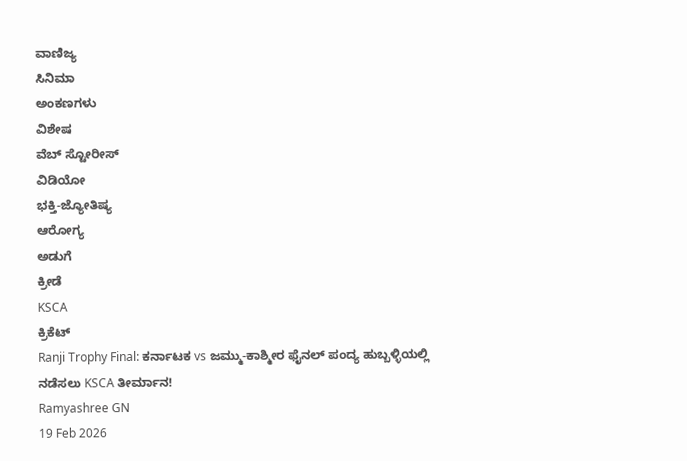ವಾಣಿಜ್ಯ
ಸಿನಿಮಾ
ಅಂಕಣಗಳು
ವಿಶೇಷ
ವೆಬ್ ಸ್ಟೋರೀಸ್
ವಿಡಿಯೋ
ಭಕ್ತಿ-ಜ್ಯೋತಿಷ್ಯ
ಆರೋಗ್ಯ
ಅಡುಗೆ
ಕ್ರೀಡೆ
KSCA
ಕ್ರಿಕೆಟ್
Ranji Trophy Final: ಕರ್ನಾಟಕ vs ಜಮ್ಮು-ಕಾಶ್ಮೀರ ಫೈನಲ್ ಪಂದ್ಯ ಹುಬ್ಬಳ್ಳಿಯಲ್ಲಿ ನಡೆಸಲು KSCA ತೀರ್ಮಾನ!
Ramyashree GN
19 Feb 2026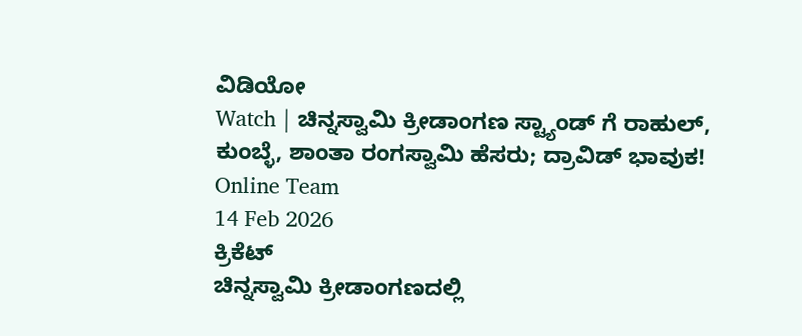ವಿಡಿಯೋ
Watch | ಚಿನ್ನಸ್ವಾಮಿ ಕ್ರೀಡಾಂಗಣ ಸ್ಟ್ಯಾಂಡ್ ಗೆ ರಾಹುಲ್, ಕುಂಬ್ಳೆ, ಶಾಂತಾ ರಂಗಸ್ವಾಮಿ ಹೆಸರು; ದ್ರಾವಿಡ್ ಭಾವುಕ!
Online Team
14 Feb 2026
ಕ್ರಿಕೆಟ್
ಚಿನ್ನಸ್ವಾಮಿ ಕ್ರೀಡಾಂಗಣದಲ್ಲಿ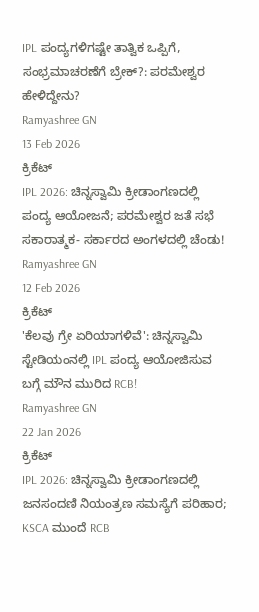IPL ಪಂದ್ಯಗಳಿಗಷ್ಟೇ ತಾತ್ವಿಕ ಒಪ್ಪಿಗೆ, ಸಂಭ್ರಮಾಚರಣೆಗೆ ಬ್ರೇಕ್?: ಪರಮೇಶ್ವರ ಹೇಳಿದ್ದೇನು?
Ramyashree GN
13 Feb 2026
ಕ್ರಿಕೆಟ್
IPL 2026: ಚಿನ್ನಸ್ವಾಮಿ ಕ್ರೀಡಾಂಗಣದಲ್ಲಿ ಪಂದ್ಯ ಆಯೋಜನೆ; ಪರಮೇಶ್ವರ ಜತೆ ಸಭೆ ಸಕಾರಾತ್ಮಕ- ಸರ್ಕಾರದ ಅಂಗಳದಲ್ಲಿ ಚೆಂಡು!
Ramyashree GN
12 Feb 2026
ಕ್ರಿಕೆಟ್
'ಕೆಲವು ಗ್ರೇ ಏರಿಯಾಗಳಿವೆ': ಚಿನ್ನಸ್ವಾಮಿ ಸ್ಟೇಡಿಯಂನಲ್ಲಿ IPL ಪಂದ್ಯ ಆಯೋಜಿಸುವ ಬಗ್ಗೆ ಮೌನ ಮುರಿದ RCB!
Ramyashree GN
22 Jan 2026
ಕ್ರಿಕೆಟ್
IPL 2026: ಚಿನ್ನಸ್ವಾಮಿ ಕ್ರೀಡಾಂಗಣದಲ್ಲಿ ಜನಸಂದಣಿ ನಿಯಂತ್ರಣ ಸಮಸ್ಯೆಗೆ ಪರಿಹಾರ; KSCA ಮುಂದೆ RCB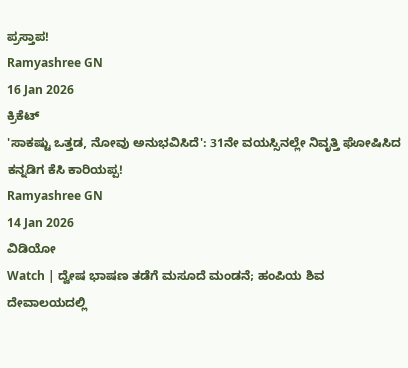ಪ್ರಸ್ತಾಪ!
Ramyashree GN
16 Jan 2026
ಕ್ರಿಕೆಟ್
'ಸಾಕಷ್ಟು ಒತ್ತಡ, ನೋವು ಅನುಭವಿಸಿದೆ': 31ನೇ ವಯಸ್ಸಿನಲ್ಲೇ ನಿವೃತ್ತಿ ಘೋಷಿಸಿದ ಕನ್ನಡಿಗ ಕೆಸಿ ಕಾರಿಯಪ್ಪ!
Ramyashree GN
14 Jan 2026
ವಿಡಿಯೋ
Watch | ದ್ವೇಷ ಭಾಷಣ ತಡೆಗೆ ಮಸೂದೆ ಮಂಡನೆ; ಹಂಪಿಯ ಶಿವ ದೇವಾಲಯದಲ್ಲಿ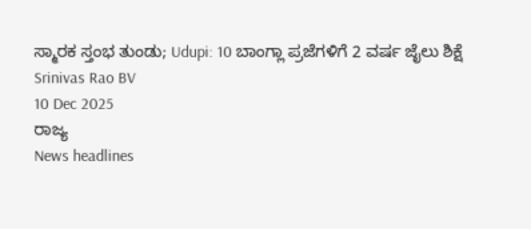ಸ್ಮಾರಕ ಸ್ತಂಭ ತುಂಡು; Udupi: 10 ಬಾಂಗ್ಲಾ ಪ್ರಜೆಗಳಿಗೆ 2 ವರ್ಷ ಜೈಲು ಶಿಕ್ಷೆ
Srinivas Rao BV
10 Dec 2025
ರಾಜ್ಯ
News headlines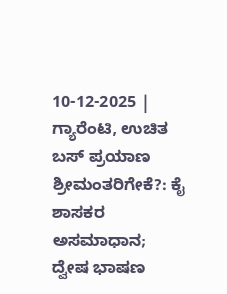10-12-2025 | ಗ್ಯಾರೆಂಟಿ, ಉಚಿತ ಬಸ್ ಪ್ರಯಾಣ ಶ್ರೀಮಂತರಿಗೇಕೆ?: ಕೈ ಶಾಸಕರ ಅಸಮಾಧಾನ; ದ್ವೇಷ ಭಾಷಣ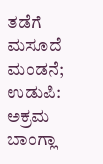ತಡೆಗೆ ಮಸೂದೆ ಮಂಡನೆ; ಉಡುಪಿ: ಅಕ್ರಮ ಬಾಂಗ್ಲಾ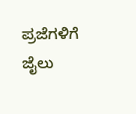ಪ್ರಜೆಗಳಿಗೆ ಜೈಲು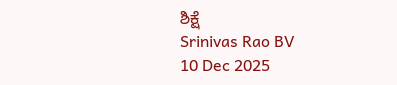ಶಿಕ್ಷೆ
Srinivas Rao BV
10 Dec 2025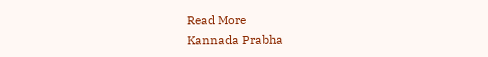Read More
Kannada Prabha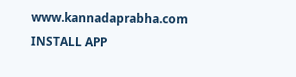www.kannadaprabha.com
INSTALL APP